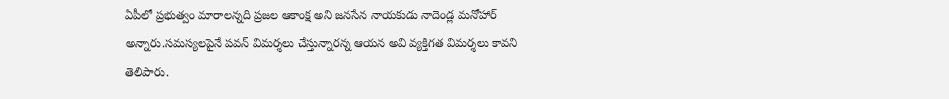ఏపీలో ప్రభుత్వం మారాలన్నది ప్రజల ఆకాంక్ష అని జనసేన నాయకుడు నాదెండ్ల మనోహార్ అన్నారు.సమస్యలపైనే పవన్ విమర్శలు చేస్తున్నారన్న ఆయన అవి వ్యక్తిగత విమర్శలు కావని తెలిపారు.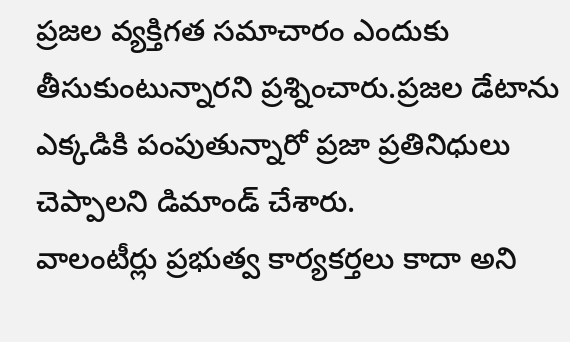ప్రజల వ్యక్తిగత సమాచారం ఎందుకు తీసుకుంటున్నారని ప్రశ్నించారు.ప్రజల డేటాను ఎక్కడికి పంపుతున్నారో ప్రజా ప్రతినిధులు చెప్పాలని డిమాండ్ చేశారు.
వాలంటీర్లు ప్రభుత్వ కార్యకర్తలు కాదా అని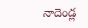నాదెండ్ల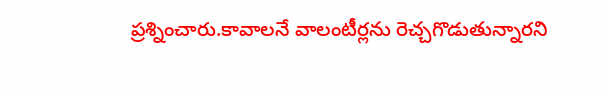ప్రశ్నించారు.కావాలనే వాలంటీర్లను రెచ్చగొడుతున్నారని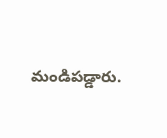మండిపడ్డారు.